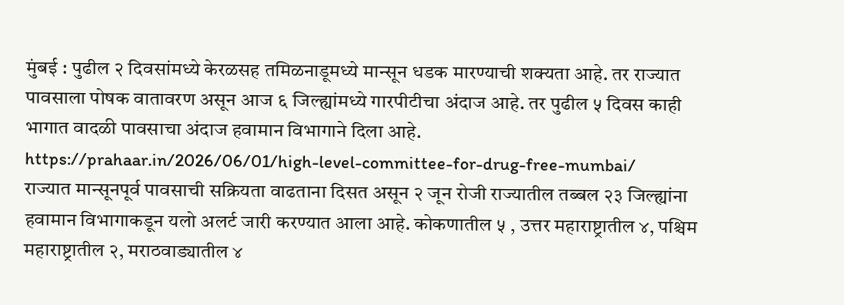मुंबई : पुढील २ दिवसांमध्ये केरळसह तमिळनाडूमध्ये मान्सून धडक मारण्याची शक्यता आहे. तर राज्यात पावसाला पोषक वातावरण असून आज ६ जिल्ह्यांमध्ये गारपीटीचा अंदाज आहे. तर पुढील ५ दिवस काही भागात वादळी पावसाचा अंदाज हवामान विभागाने दिला आहे.
https://prahaar.in/2026/06/01/high-level-committee-for-drug-free-mumbai/
राज्यात मान्सूनपूर्व पावसाची सक्रियता वाढताना दिसत असून २ जून रोजी राज्यातील तब्बल २३ जिल्ह्यांना हवामान विभागाकडून यलो अलर्ट जारी करण्यात आला आहे. कोकणातील ५ , उत्तर महाराष्ट्रातील ४, पश्चिम महाराष्ट्रातील २, मराठवाड्यातील ४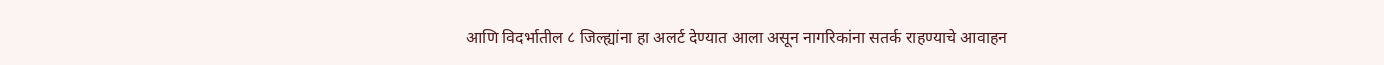आणि विदर्भातील ८ जिल्ह्यांना हा अलर्ट देण्यात आला असून नागरिकांना सतर्क राहण्याचे आवाहन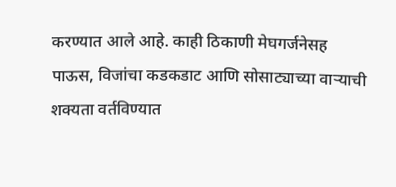करण्यात आले आहे. काही ठिकाणी मेघगर्जनेसह पाऊस, विजांचा कडकडाट आणि सोसाट्याच्या वाऱ्याची शक्यता वर्तविण्यात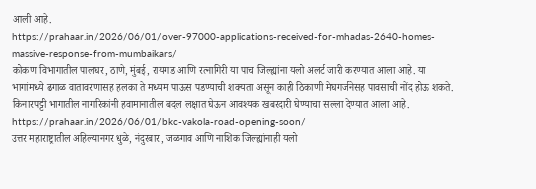आली आहे.
https://prahaar.in/2026/06/01/over-97000-applications-received-for-mhadas-2640-homes-massive-response-from-mumbaikars/
कोकण विभागातील पालघर, ठाणे, मुंबई, रायगड आणि रत्नागिरी या पाच जिल्ह्यांना यलो अलर्ट जारी करण्यात आला आहे. या भागांमध्ये ढगाळ वातावरणासह हलका ते मध्यम पाऊस पडण्याची शक्यता असून काही ठिकाणी मेघगर्जनेसह पावसाची नोंद होऊ शकते. किनारपट्टी भागातील नागरिकांनी हवामानातील बदल लक्षात घेऊन आवश्यक खबरदारी घेण्याचा सल्ला देण्यात आला आहे.
https://prahaar.in/2026/06/01/bkc-vakola-road-opening-soon/
उत्तर महाराष्ट्रातील अहिल्यानगर धुळे, नंदुरबार, जळगाव आणि नाशिक जिल्ह्यांनाही यलो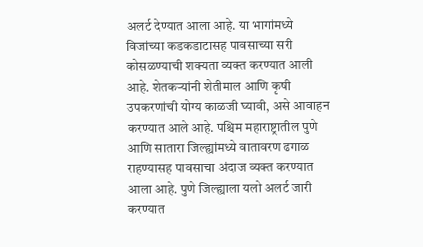अलर्ट देण्यात आला आहे. या भागांमध्ये विजांच्या कडकडाटासह पावसाच्या सरी कोसळण्याची शक्यता व्यक्त करण्यात आली आहे. शेतकऱ्यांनी शेतीमाल आणि कृषी उपकरणांची योग्य काळजी घ्यावी, असे आवाहन करण्यात आले आहे. पश्चिम महाराष्ट्रातील पुणे आणि सातारा जिल्ह्यांमध्ये वातावरण ढगाळ राहण्यासह पावसाचा अंदाज व्यक्त करण्यात आला आहे. पुणे जिल्ह्याला यलो अलर्ट जारी करण्यात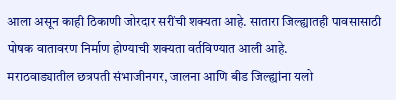आला असून काही ठिकाणी जोरदार सरींची शक्यता आहे. सातारा जिल्ह्यातही पावसासाठी पोषक वातावरण निर्माण होण्याची शक्यता वर्तविण्यात आली आहे.
मराठवाड्यातील छत्रपती संभाजीनगर, जालना आणि बीड जिल्ह्यांना यलो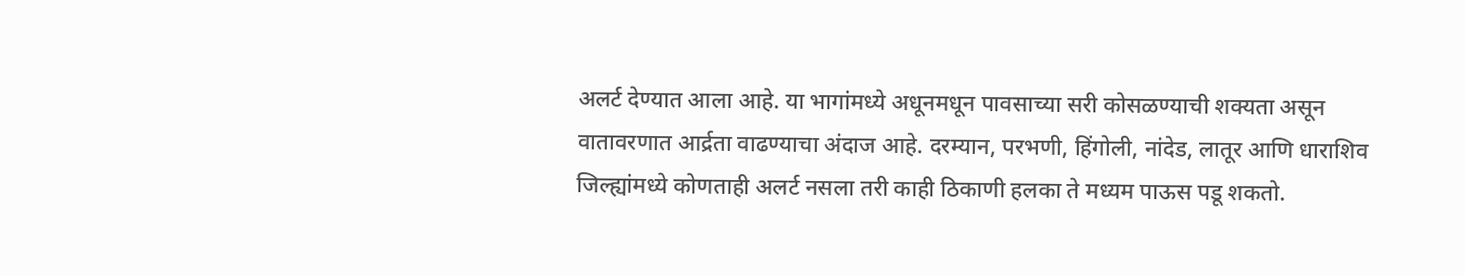अलर्ट देण्यात आला आहे. या भागांमध्ये अधूनमधून पावसाच्या सरी कोसळण्याची शक्यता असून वातावरणात आर्द्रता वाढण्याचा अंदाज आहे. दरम्यान, परभणी, हिंगोली, नांदेड, लातूर आणि धाराशिव जिल्ह्यांमध्ये कोणताही अलर्ट नसला तरी काही ठिकाणी हलका ते मध्यम पाऊस पडू शकतो.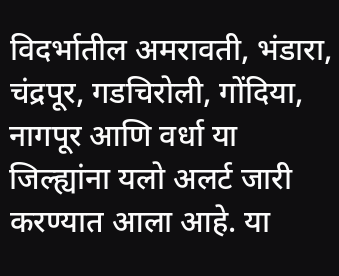विदर्भातील अमरावती, भंडारा, चंद्रपूर, गडचिरोली, गोंदिया, नागपूर आणि वर्धा या जिल्ह्यांना यलो अलर्ट जारी करण्यात आला आहे. या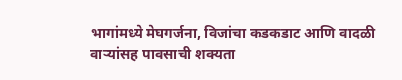भागांमध्ये मेघगर्जना, विजांचा कडकडाट आणि वादळी वाऱ्यांसह पावसाची शक्यता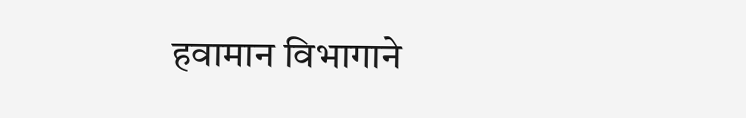हवामान विभागाने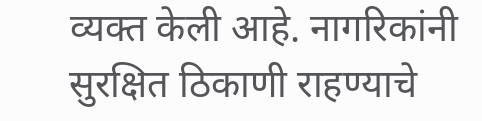व्यक्त केली आहे. नागरिकांनी सुरक्षित ठिकाणी राहण्याचे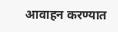आवाहन करण्यात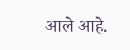आले आहे.